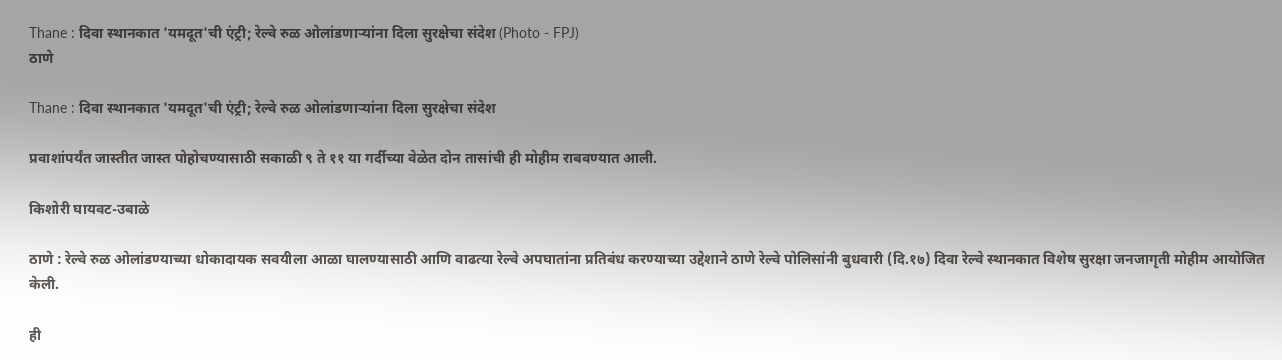Thane : दिवा स्थानकात 'यमदूत'ची एंट्री; रेल्वे रुळ ओलांडणाऱ्यांना दिला सुरक्षेचा संदेश (Photo - FPJ)
ठाणे

Thane : दिवा स्थानकात 'यमदूत'ची एंट्री; रेल्वे रुळ ओलांडणाऱ्यांना दिला सुरक्षेचा संदेश

प्रवाशांपर्यंत जास्तीत जास्त पोहोचण्यासाठी सकाळी ९ ते ११ या गर्दीच्या वेळेत दोन तासांची ही मोहीम राबवण्यात आली.

किशोरी घायवट-उबाळे

ठाणे : रेल्वे रुळ ओलांडण्याच्या धोकादायक सवयीला आळा घालण्यासाठी आणि वाढत्या रेल्वे अपघातांना प्रतिबंध करण्याच्या उद्देशाने ठाणे रेल्वे पोलिसांनी बुधवारी (दि.१७) दिवा रेल्वे स्थानकात विशेष सुरक्षा जनजागृती मोहीम आयोजित केली.

ही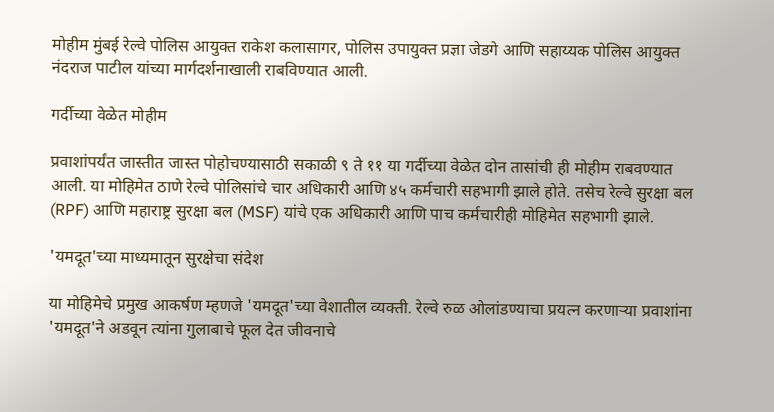मोहीम मुंबई रेल्वे पोलिस आयुक्त राकेश कलासागर, पोलिस उपायुक्त प्रज्ञा जेडगे आणि सहाय्यक पोलिस आयुक्त नंदराज पाटील यांच्या मार्गदर्शनाखाली राबविण्यात आली.

गर्दीच्या वेळेत मोहीम

प्रवाशांपर्यंत जास्तीत जास्त पोहोचण्यासाठी सकाळी ९ ते ११ या गर्दीच्या वेळेत दोन तासांची ही मोहीम राबवण्यात आली. या मोहिमेत ठाणे रेल्वे पोलिसांचे चार अधिकारी आणि ४५ कर्मचारी सहभागी झाले होते. तसेच रेल्वे सुरक्षा बल (RPF) आणि महाराष्ट्र सुरक्षा बल (MSF) यांचे एक अधिकारी आणि पाच कर्मचारीही मोहिमेत सहभागी झाले.

'यमदूत'च्या माध्यमातून सुरक्षेचा संदेश

या मोहिमेचे प्रमुख आकर्षण म्हणजे 'यमदूत'च्या वेशातील व्यक्ती. रेल्वे रुळ ओलांडण्याचा प्रयत्न करणाऱ्या प्रवाशांना 'यमदूत'ने अडवून त्यांना गुलाबाचे फूल देत जीवनाचे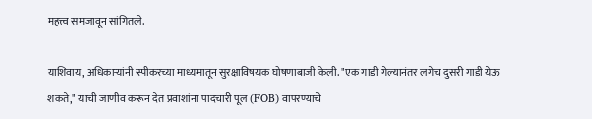महत्त्व समजावून सांगितले.

याशिवाय, अधिकाऱ्यांनी स्पीकरच्या माध्यमातून सुरक्षाविषयक घोषणाबाजी केली. "एक गाडी गेल्यानंतर लगेच दुसरी गाडी येऊ शकते," याची जाणीव करून देत प्रवाशांना पादचारी पूल (FOB) वापरण्याचे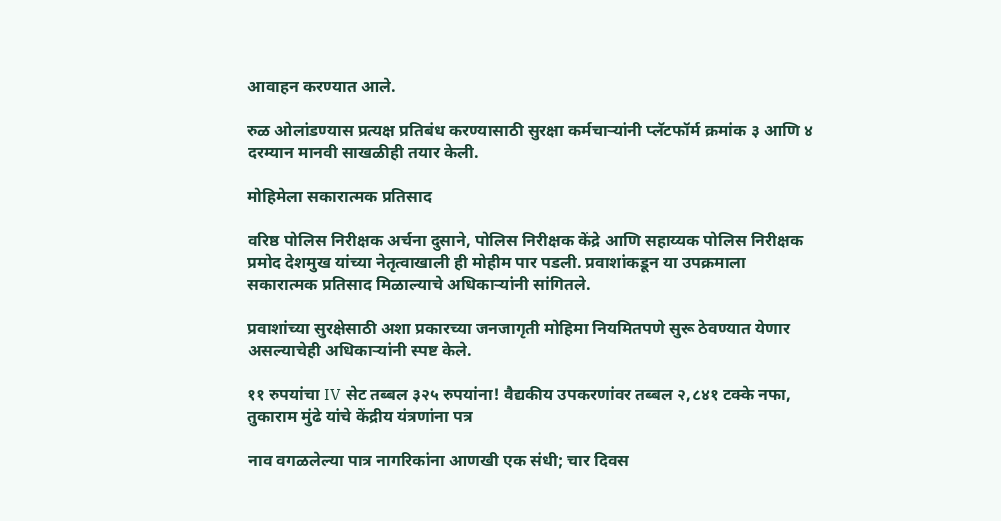आवाहन करण्यात आले.

रुळ ओलांडण्यास प्रत्यक्ष प्रतिबंध करण्यासाठी सुरक्षा कर्मचाऱ्यांनी प्लॅटफॉर्म क्रमांक ३ आणि ४ दरम्यान मानवी साखळीही तयार केली.

मोहिमेला सकारात्मक प्रतिसाद

वरिष्ठ पोलिस निरीक्षक अर्चना दुसाने, पोलिस निरीक्षक केंद्रे आणि सहाय्यक पोलिस निरीक्षक प्रमोद देशमुख यांच्या नेतृत्वाखाली ही मोहीम पार पडली. प्रवाशांकडून या उपक्रमाला सकारात्मक प्रतिसाद मिळाल्याचे अधिकाऱ्यांनी सांगितले.

प्रवाशांच्या सुरक्षेसाठी अशा प्रकारच्या जनजागृती मोहिमा नियमितपणे सुरू ठेवण्यात येणार असल्याचेही अधिकाऱ्यांनी स्पष्ट केले.

११ रुपयांचा IV सेट तब्बल ३२५ रुपयांना! वैद्यकीय उपकरणांवर तब्बल २,८४१ टक्के नफा, तुकाराम मुंढे यांचे केंद्रीय यंत्रणांना पत्र

नाव वगळलेल्या पात्र नागरिकांना आणखी एक संधी; चार दिवस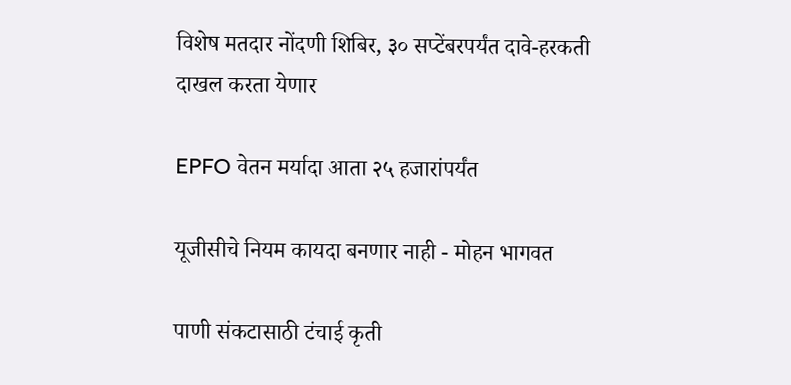विशेष मतदार नोंदणी शिबिर, ३० सप्टेंबरपर्यंत दावे-हरकती दाखल करता येणार

EPFO वेतन मर्यादा आता २५ हजारांपर्यंत

यूजीसीचे नियम कायदा बनणार नाही - मोहन भागवत

पाणी संकटासाठी टंचाई कृती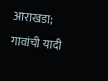आराखडा; गावांची यादी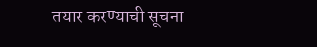तयार करण्याची सूचना